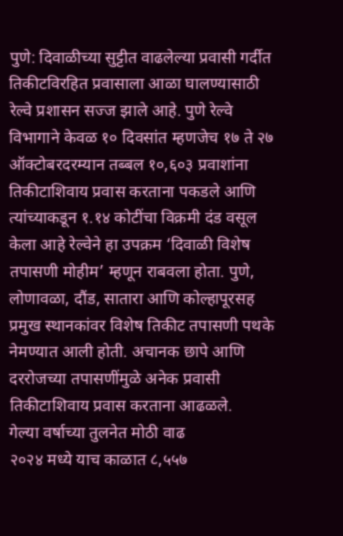पुणे: दिवाळीच्या सुट्टीत वाढलेल्या प्रवासी गर्दीत तिकीटविरहित प्रवासाला आळा घालण्यासाठी रेल्वे प्रशासन सज्ज झाले आहे. पुणे रेल्वे विभागाने केवळ १० दिवसांत म्हणजेच १७ ते २७ ऑक्टोबरदरम्यान तब्बल १०,६०३ प्रवाशांना तिकीटाशिवाय प्रवास करताना पकडले आणि त्यांच्याकडून १.१४ कोटींचा विक्रमी दंड वसूल केला आहे रेल्वेने हा उपक्रम ‘दिवाळी विशेष तपासणी मोहीम’ म्हणून राबवला होता. पुणे, लोणावळा, दौंड, सातारा आणि कोल्हापूरसह प्रमुख स्थानकांवर विशेष तिकीट तपासणी पथके नेमण्यात आली होती. अचानक छापे आणि दररोजच्या तपासणींमुळे अनेक प्रवासी तिकीटाशिवाय प्रवास करताना आढळले.
गेल्या वर्षाच्या तुलनेत मोठी वाढ
२०२४ मध्ये याच काळात ८,५५७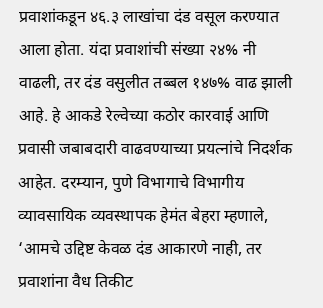प्रवाशांकडून ४६.३ लाखांचा दंड वसूल करण्यात आला होता. यंदा प्रवाशांची संख्या २४% नी वाढली, तर दंड वसुलीत तब्बल १४७% वाढ झाली आहे. हे आकडे रेल्वेच्या कठोर कारवाई आणि प्रवासी जबाबदारी वाढवण्याच्या प्रयत्नांचे निदर्शक आहेत. दरम्यान, पुणे विभागाचे विभागीय व्यावसायिक व्यवस्थापक हेमंत बेहरा म्हणाले, ‘आमचे उद्दिष्ट केवळ दंड आकारणे नाही, तर प्रवाशांना वैध तिकीट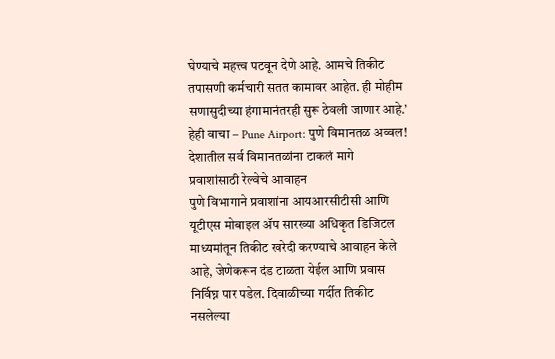घेण्याचे महत्त्व पटवून देणे आहे. आमचे तिकीट तपासणी कर्मचारी सतत कामावर आहेत. ही मोहीम सणासुदीच्या हंगामानंतरही सुरू ठेवली जाणार आहे.’
हेही वाचा – Pune Airport: पुणे विमानतळ अव्वल! देशातील सर्व विमानतळांना टाकलं मागे
प्रवाशांसाठी रेल्वेचे आवाहन
पुणे विभागाने प्रवाशांना आयआरसीटीसी आणि यूटीएस मोबाइल ॲप सारख्या अधिकृत डिजिटल माध्यमांतून तिकीट खरेदी करण्याचे आवाहन केले आहे, जेणेकरून दंड टाळता येईल आणि प्रवास निर्विघ्न पार पडेल. दिवाळीच्या गर्दीत तिकीट नसलेल्या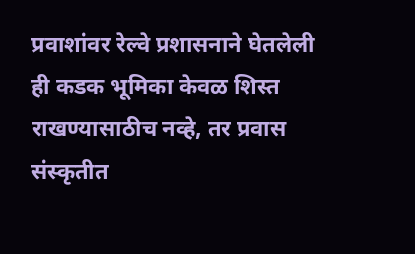प्रवाशांवर रेल्वे प्रशासनाने घेतलेली ही कडक भूमिका केवळ शिस्त राखण्यासाठीच नव्हे, तर प्रवास संस्कृतीत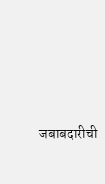जबाबदारीची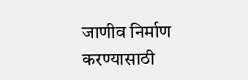जाणीव निर्माण करण्यासाठी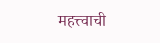महत्त्वाची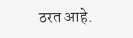ठरत आहे.